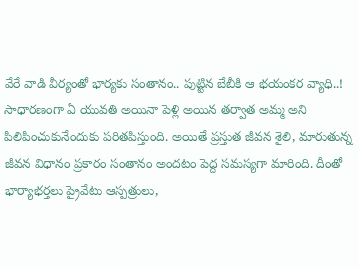వేరే వాడి వీర్యంతో భార్యకు సంతానం.. పుట్టిన బేబీకి ఆ భయంకర వ్యాధి..!
సాధారణంగా ఏ యువతి అయినా పెళ్లి అయిన తర్వాత అమ్మ అని పిలిపించుకునేందుకు పరితపిస్తుంది. అయితే ప్రస్తుత జీవన శైలి, మారుతున్న జీవన విధానం ప్రకారం సంతానం అందటం పెద్ద సమస్యగా మారింది. దీంతో భార్యాభర్తలు ప్రైవేటు ఆస్పత్రులు,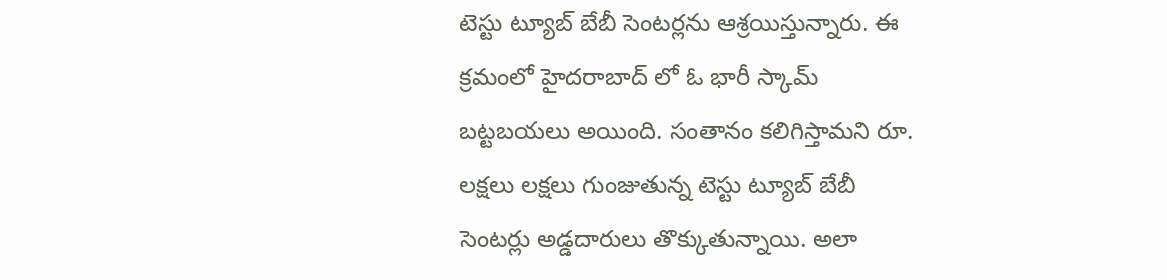టెస్టు ట్యూబ్ బేబీ సెంటర్లను ఆశ్రయిస్తున్నారు. ఈ క్రమంలో హైదరాబాద్ లో ఓ భారీ స్కామ్ బట్టబయలు అయింది. సంతానం కలిగిస్తామని రూ. లక్షలు లక్షలు గుంజుతున్న టెస్టు ట్యూబ్ బేబీ సెంటర్లు అడ్డదారులు తొక్కుతున్నాయి. అలా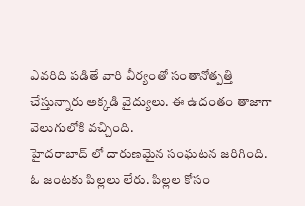ఎవరిది పడితే వారి వీర్యంతో సంతానోత్పత్తి చేస్తున్నారు అక్కడి వైద్యులు. ఈ ఉదంతం తాజాగా వెలుగులోకి వచ్చింది.
హైదరాబాద్ లో దారుణమైన సంఘటన జరిగింది. ఓ జంటకు పిల్లలు లేరు. పిల్లల కోసం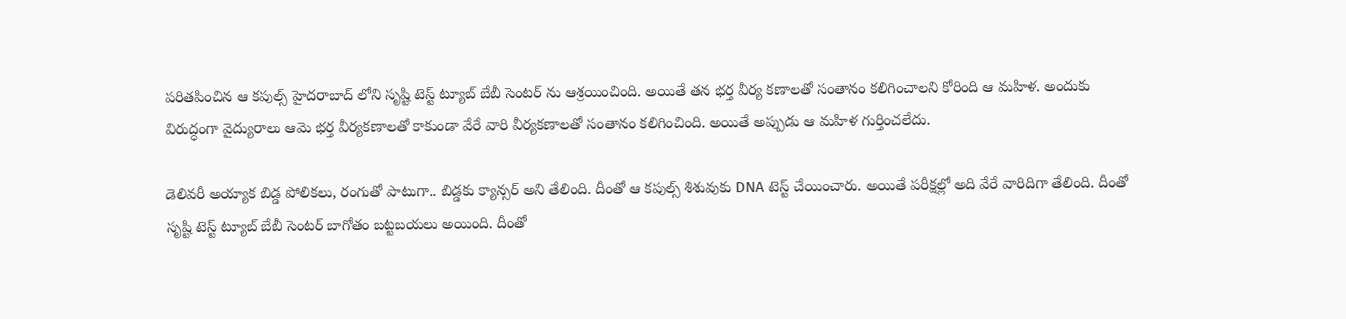పరితపించిన ఆ కపుల్స్ హైదరాబాద్ లోని సృష్టి టెస్ట్ ట్యూబ్ బేబీ సెంటర్ ను ఆశ్రయించింది. అయితే తన భర్త వీర్య కణాలతో సంతానం కలిగించాలని కోరింది ఆ మహిళ. అందుకు విరుద్ధంగా వైద్యురాలు ఆమె భర్త వీర్యకణాలతో కాకుండా వేరే వారి వీర్యకణాలతో సంతానం కలిగించింది. అయితే అప్పుడు ఆ మహిళ గుర్తించలేదు.

డెలివరీ అయ్యాక బిడ్డ పోలికలు, రంగుతో పాటుగా.. బిడ్డకు క్యాన్సర్ అని తేలింది. దీంతో ఆ కపుల్స్ శిశువుకు DNA టెస్ట్ చేయించారు. అయితే పరీక్షల్లో అది వేరే వారిదిగా తేలింది. దీంతో సృష్టి టెస్ట్ ట్యూబ్ బేబీ సెంటర్ బాగోతం బట్టబయలు అయింది. దీంతో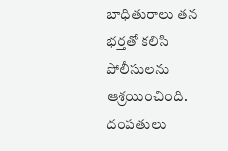బాధితురాలు తన భర్తతో కలిసి పోలీసులను ఆశ్రయించింది. దంపతులు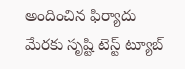అందించిన ఫిర్యాదు మేరకు సృష్టి టెస్ట్ ట్యూబ్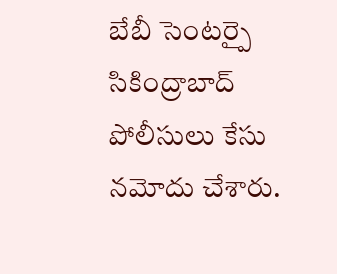బేబీ సెంటర్పై సికింద్రాబాద్ పోలీసులు కేసు నమోదు చేశారు.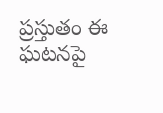ప్రస్తుతం ఈ ఘటనపై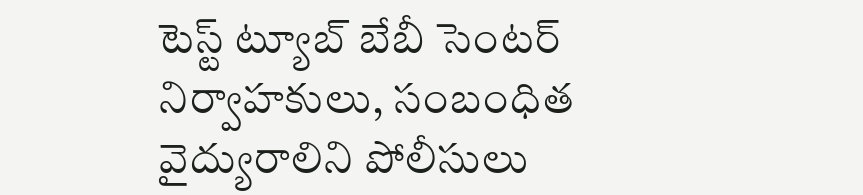టెస్ట్ ట్యూబ్ బేబీ సెంటర్ నిర్వాహకులు, సంబంధిత వైద్యురాలిని పోలీసులు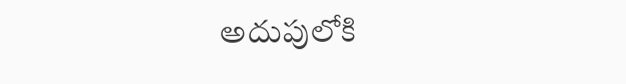అదుపులోకి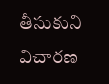తీసుకుని విచారణ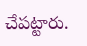చేపట్టారు.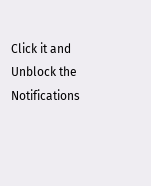Click it and Unblock the Notifications